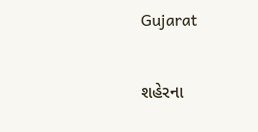Gujarat

શહેરના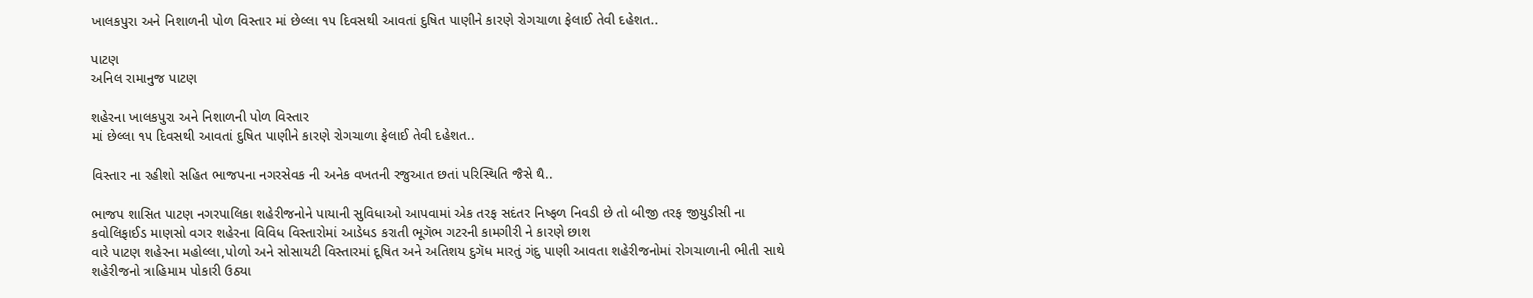ખાલકપુરા અને નિશાળની પોળ વિસ્તાર માં છેલ્લા ૧૫ દિવસથી આવતાં દુષિત પાણીને કારણે રોગચાળા ફેલાઈ તેવી દહેશત..

પાટણ
અનિલ રામાનુજ પાટણ

શહેરના ખાલકપુરા અને નિશાળની પોળ વિસ્તાર
માં છેલ્લા ૧૫ દિવસથી આવતાં દુષિત પાણીને કારણે રોગચાળા ફેલાઈ તેવી દહેશત..

વિસ્તાર ના રહીશો સહિત ભાજપના નગરસેવક ની અનેક વખતની રજુઆત છતાં પરિસ્થિતિ જૈસે થૈ..

ભાજપ શાસિત પાટણ નગરપાલિકા શહેરીજનોને પાયાની સુવિધાઓ આપવામાં એક તરફ સદંતર નિષ્ફળ નિવડી છે તો બીજી તરફ જીયુડીસી ના કવોલિફાઈડ માણસો વગર શહેરના વિવિધ વિસ્તારોમાં આડેધડ કરાતી ભૂગૅભ ગટરની કામગીરી ને કારણે છાશ
વારે પાટણ શહેરના મહોલ્લા,પોળો અને સોસાયટી વિસ્તારમાં દૂષિત અને અતિશય દુગૅધ મારતું ગંદુ પાણી આવતા શહેરીજનોમાં રોગચાળાની ભીતી સાથે શહેરીજનો ત્રાહિમામ પોકારી ઉઠ્યા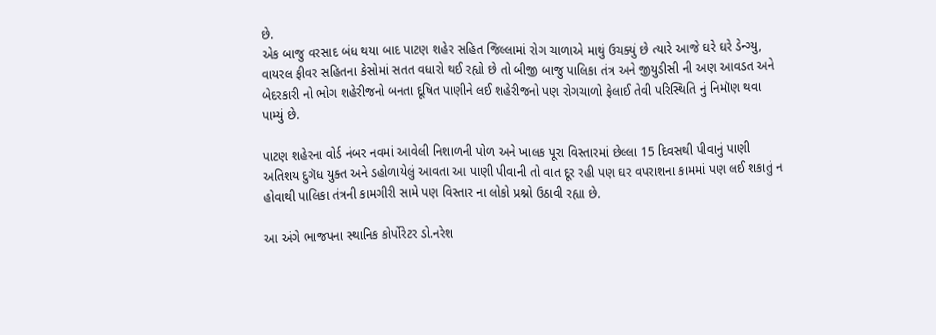છે.
એક બાજુ વરસાદ બંધ થયા બાદ પાટણ શહેર સહિત જિલ્લામાં રોગ ચાળાએ માથું ઉચક્યું છે ત્યારે આજે ઘરે ઘરે ડેન્ગ્યુ, વાયરલ ફીવર સહિતના કેસોમાં સતત વધારો થઈ રહ્યો છે તો બીજી બાજુ પાલિકા તંત્ર અને જીયુડીસી ની અણ આવડત અને બેદરકારી નો ભોગ શહેરીજનો બનતા દૂષિત પાણીને લઈ શહેરીજનો પણ રોગચાળો ફેલાઈ તેવી પરિસ્થિતિ નું નિમૉણ થવા પામ્યું છે.

પાટણ શહેરના વોર્ડ નંબર નવમાં આવેલી નિશાળની પોળ અને ખાલક પૂરા વિસ્તારમાં છેલ્લા 15 દિવસથી પીવાનું પાણી અતિશય દુગૅધ યુક્ત અને ડહોળાયેલું આવતા આ પાણી પીવાની તો વાત દૂર રહી પણ ઘર વપરાશના કામમાં પણ લઈ શકાતું ન હોવાથી પાલિકા તંત્રની કામગીરી સામે પણ વિસ્તાર ના લોકો પ્રશ્નો ઉઠાવી રહ્યા છે.

આ અંગે ભાજપના સ્થાનિક કોર્પોરેટર ડો.નરેશ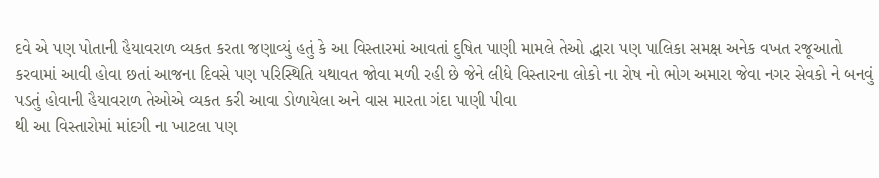દવે એ પણ પોતાની હૈયાવરાળ વ્યકત કરતા જણાવ્યું હતું કે આ વિસ્તારમાં આવતાં દુષિત પાણી મામલે તેઓ દ્ધારા પણ પાલિકા સમક્ષ અનેક વખત રજૂઆતો કરવામાં આવી હોવા છતાં આજના દિવસે પણ પરિસ્થિતિ યથાવત જોવા મળી રહી છે જેને લીધે વિસ્તારના લોકો ના રોષ નો ભોગ અમારા જેવા નગર સેવકો ને બનવું પડતું હોવાની હૈયાવરાળ તેઓએ વ્યકત કરી આવા ડોળાયેલા અને વાસ મારતા ગંદા પાણી પીવા
થી આ વિસ્તારોમાં માંદગી ના ખાટલા પણ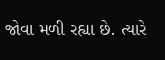જોવા મળી રહ્યા છે. ત્યારે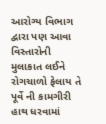આરોગ્ય વિભાગ દ્વારા પણ આવા વિસ્તારોની મુલાકાત લઈને રોગચાળો ફેલાય તે પૂર્વે ની કામગીરી હાથ ધરવામાં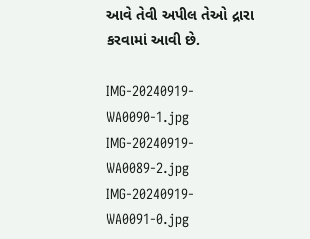આવે તેવી અપીલ તેઓ દ્રારા કરવામાં આવી છે.

IMG-20240919-WA0090-1.jpg IMG-20240919-WA0089-2.jpg IMG-20240919-WA0091-0.jpg